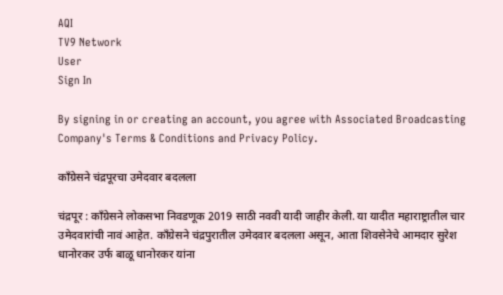AQI
TV9 Network
User
Sign In

By signing in or creating an account, you agree with Associated Broadcasting Company's Terms & Conditions and Privacy Policy.

काँग्रेसने चंद्रपूरचा उमेदवार बदलला

चंद्रपूर : काँग्रेसने लोकसभा निवडणूक 2019 साठी नववी यादी जाहीर केली. या यादीत महाराष्ट्रातील चार उमेदवारांची नावं आहेत. काँग्रेसने चंद्रपुरातील उमेदवार बदलला असून, आता शिवसेनेचे आमदार सुरेश धानोरकर उर्फ बाळू धानोरकर यांना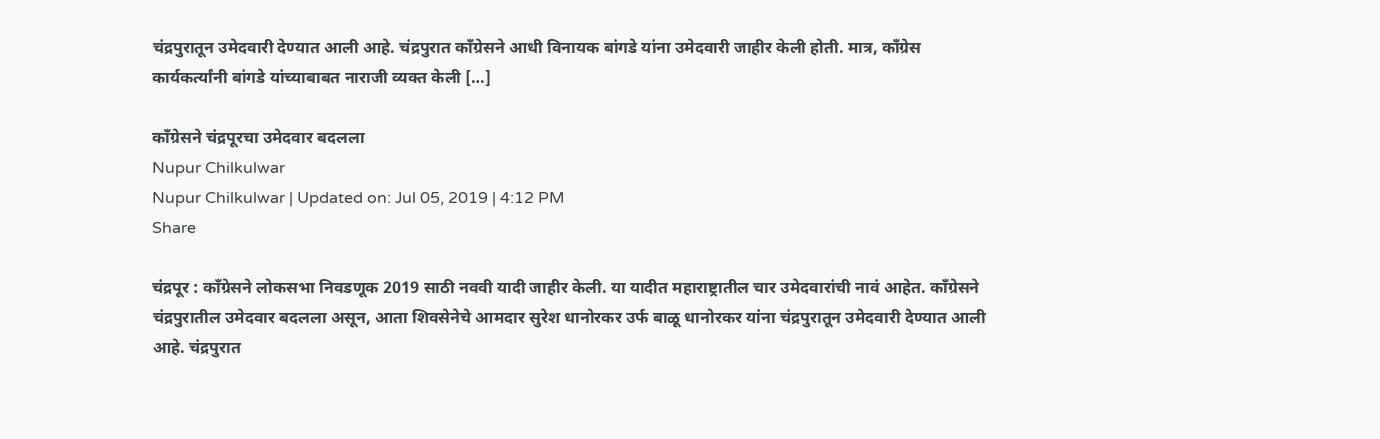चंद्रपुरातून उमेदवारी देण्यात आली आहे. चंद्रपुरात काँग्रेसने आधी विनायक बांगडे यांना उमेदवारी जाहीर केली होती. मात्र, काँग्रेस कार्यकर्त्यांनी बांगडे यांच्याबाबत नाराजी व्यक्त केली […]

काँग्रेसने चंद्रपूरचा उमेदवार बदलला
Nupur Chilkulwar
Nupur Chilkulwar | Updated on: Jul 05, 2019 | 4:12 PM
Share

चंद्रपूर : काँग्रेसने लोकसभा निवडणूक 2019 साठी नववी यादी जाहीर केली. या यादीत महाराष्ट्रातील चार उमेदवारांची नावं आहेत. काँग्रेसने चंद्रपुरातील उमेदवार बदलला असून, आता शिवसेनेचे आमदार सुरेश धानोरकर उर्फ बाळू धानोरकर यांना चंद्रपुरातून उमेदवारी देण्यात आली आहे. चंद्रपुरात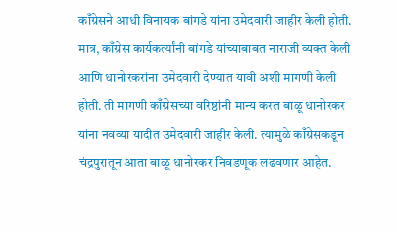काँग्रेसने आधी विनायक बांगडे यांना उमेदवारी जाहीर केली होती. मात्र, काँग्रेस कार्यकर्त्यांनी बांगडे यांच्याबाबत नाराजी व्यक्त केली आणि धानोरकरांना उमेदवारी देण्यात यावी अशी मागणी केली होती. ती मागणी काँग्रेसच्या वरिष्ठांनी मान्य करत बाळू धानोरकर यांना नवव्या यादीत उमेदवारी जाहीर केली. त्यामुळे काँग्रेसकडून चंद्रपुरातून आता बाळू धानोरकर निवडणूक लढवणार आहेत.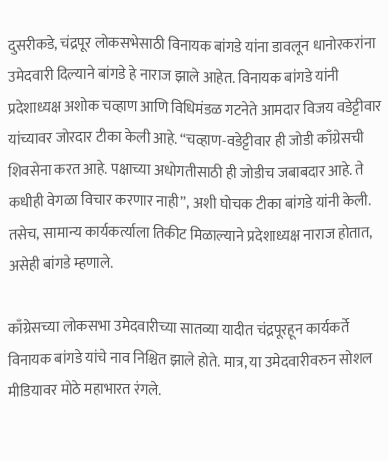दुसरीकडे, चंद्रपूर लोकसभेसाठी विनायक बांगडे यांना डावलून धानोरकरांना उमेदवारी दिल्याने बांगडे हे नाराज झाले आहेत. विनायक बांगडे यांनी प्रदेशाध्यक्ष अशोक चव्हाण आणि विधिमंडळ गटनेते आमदार विजय वडेट्टीवार यांच्यावर जोरदार टीका केली आहे. “चव्हाण-वडेट्टीवार ही जोडी काँग्रेसची शिवसेना करत आहे. पक्षाच्या अधोगतीसाठी ही जोडीच जबाबदार आहे. ते कधीही वेगळा विचार करणार नाही”, अशी घोचक टीका बांगडे यांनी केली. तसेच, सामान्य कार्यकर्त्याला तिकीट मिळाल्याने प्रदेशाध्यक्ष नाराज होतात, असेही बांगडे म्हणाले.

काँग्रेसच्या लोकसभा उमेदवारीच्या सातव्या यादीत चंद्रपूरहून कार्यकर्ते विनायक बांगडे यांचे नाव निश्चित झाले होते. मात्र, या उमेदवारीवरुन सोशल मीडियावर मोठे महाभारत रंगले.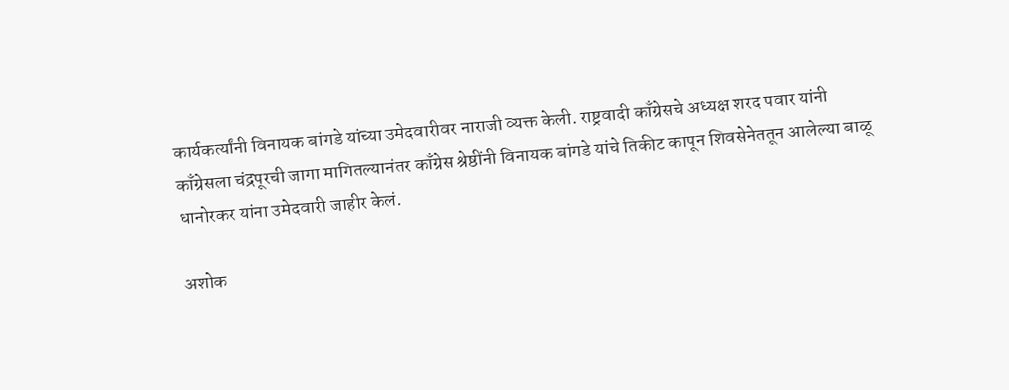कार्यकर्त्यांनी विनायक बांगडे यांच्या उमेदवारीवर नाराजी व्यक्त केली. राष्ट्रवादी काँग्रेसचे अध्यक्ष शरद पवार यांनी काँग्रेसला चंद्रपूरची जागा मागितल्यानंतर काँग्रेस श्रेष्ठींनी विनायक बांगडे यांचे तिकीट कापून शिवसेनेततून आलेल्या बाळू धानोरकर यांना उमेदवारी जाहीर केलं.

अशोक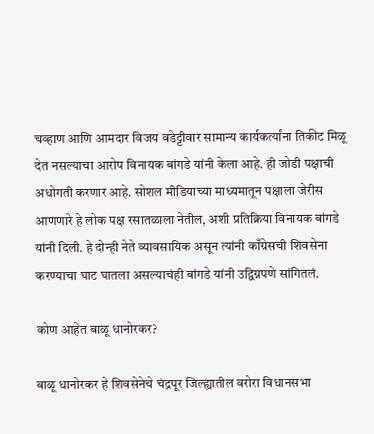चव्हाण आणि आमदार विजय वडेट्टीवार सामान्य कार्यकर्त्यांना तिकीट मिळू देत नसल्याचा आरोप विनायक बांगडे यांनी केला आहे. ही जोडी पक्षाची अधोगती करणार आहे. सोशल मीडियाच्या माध्यमातून पक्षाला जेरीस आणणारे हे लोक पक्ष रसातळाला नेतील, अशी प्रतिक्रिया विनायक बांगडे यांनी दिली. हे दोन्ही नेते व्यावसायिक असून त्यांनी काँग्रेसची शिवसेना करण्याचा घाट घातला असल्याचंही बांगडे यांनी उद्विग्नपणे सांगितलं.

कोण आहेत बाळू धानोरकर?

बाळू धानोरकर हे शिवसेनेचे चंद्रपूर जिल्ह्यातील वरोरा विधानसभा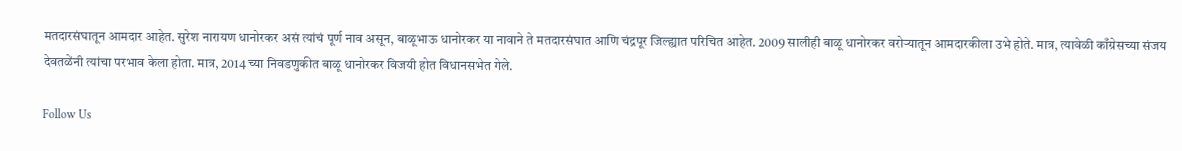मतदारसंघातून आमदार आहेत. सुरेश नारायण धानोरकर असं त्यांचं पूर्ण नाव असून, बाळूभाऊ धानोरकर या नावाने ते मतदारसंघात आणि चंद्रपूर जिल्ह्यात परिचित आहेत. 2009 सालीही बाळू धानोरकर वरोऱ्यातून आमदारकीला उभे होते. मात्र, त्यावेळी काँग्रेसच्या संजय देवतळेंनी त्यांचा परभाव केला होता. मात्र, 2014 च्या निवडणुकीत बाळू धानोरकर विजयी होत विधानसभेत गेले.

Follow Us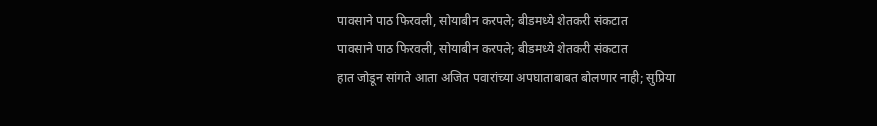पावसाने पाठ फिरवली, सोयाबीन करपले; बीडमध्ये शेतकरी संकटात
पावसाने पाठ फिरवली, सोयाबीन करपले; बीडमध्ये शेतकरी संकटात
हात जोडून सांगते आता अजित पवारांच्या अपघाताबाबत बोलणार नाही; सुप्रिया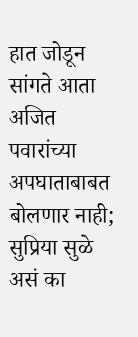हात जोडून सांगते आता अजित पवारांच्या अपघाताबाबत बोलणार नाही; सुप्रिया सुळे असं का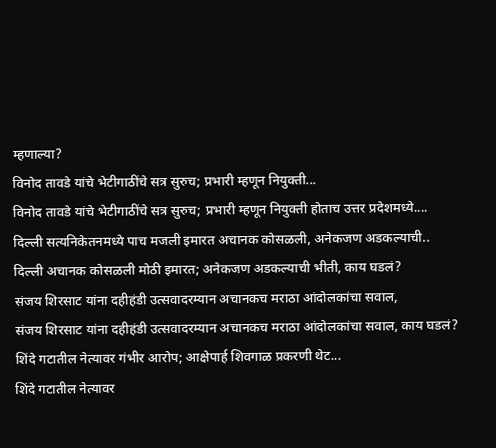म्हणाल्या?
विनोद तावडे यांचे भेटीगाठींचे सत्र सुरुच; प्रभारी म्हणून नियुक्ती...
विनोद तावडे यांचे भेटीगाठींचे सत्र सुरुच; प्रभारी म्हणून नियुक्ती होताच उत्तर प्रदेशमध्ये....
दिल्ली सत्यनिकेतनमध्ये पाच मजली इमारत अचानक कोसळली, अनेकजण अडकल्याची..
दिल्ली अचानक कोसळली मोठी इमारत; अनेकजण अडकल्याची भीती, काय घडलं?
संजय शिरसाट यांना दहीहंडी उत्सवादरम्यान अचानकच मराठा आंदोलकांचा सवाल,
संजय शिरसाट यांना दहीहंडी उत्सवादरम्यान अचानकच मराठा आंदोलकांचा सवाल, काय घडलं?
शिंदे गटातील नेत्यावर गंभीर आरोप; आक्षेपार्ह शिवगाळ प्रकरणी थेट...
शिंदे गटातील नेत्यावर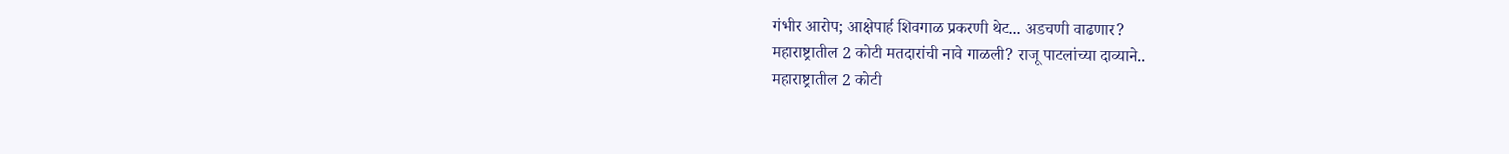गंभीर आरोप; आक्षेपार्ह शिवगाळ प्रकरणी थेट... अडचणी वाढणार?
महाराष्ट्रातील 2 कोटी मतदारांची नावे गाळली? राजू पाटलांच्या दाव्याने..
महाराष्ट्रातील 2 कोटी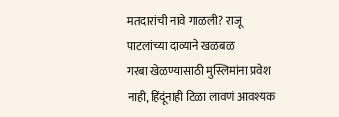मतदारांची नावे गाळली? राजू पाटलांच्या दाव्याने खळबळ
गरबा खेळण्यासाठी मुस्लिमांना प्रवेश नाही, हिंदूंनाही टिळा लावणं आवश्यक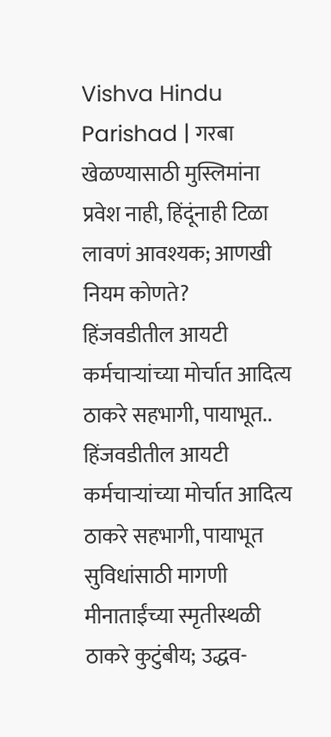Vishva Hindu Parishad | गरबा खेळण्यासाठी मुस्लिमांना प्रवेश नाही, हिंदूंनाही टिळा लावणं आवश्यक; आणखी नियम कोणते?
हिंजवडीतील आयटी कर्मचाऱ्यांच्या मोर्चात आदित्य ठाकरे सहभागी, पायाभूत..
हिंजवडीतील आयटी कर्मचाऱ्यांच्या मोर्चात आदित्य ठाकरे सहभागी, पायाभूत सुविधांसाठी मागणी
मीनाताईंच्या स्मृतीस्थळी ठाकरे कुटुंबीय; उद्धव-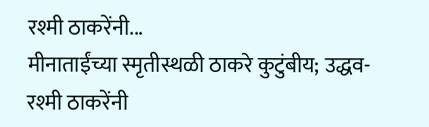रश्मी ठाकरेंनी...
मीनाताईंच्या स्मृतीस्थळी ठाकरे कुटुंबीय; उद्धव-रश्मी ठाकरेंनी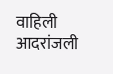वाहिली आदरांजली